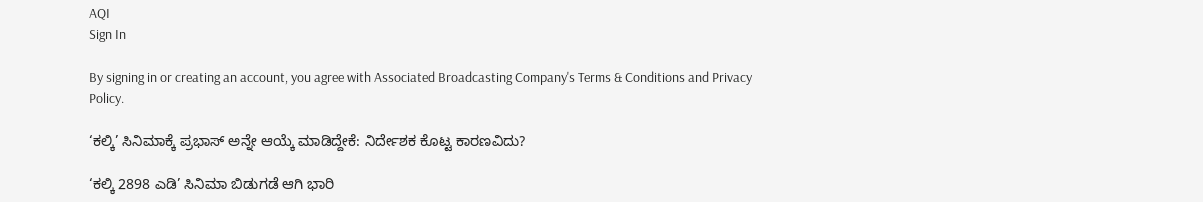AQI
Sign In

By signing in or creating an account, you agree with Associated Broadcasting Company's Terms & Conditions and Privacy Policy.

‘ಕಲ್ಕಿ’ ಸಿನಿಮಾಕ್ಕೆ ಪ್ರಭಾಸ್ ಅನ್ನೇ ಆಯ್ಕೆ ಮಾಡಿದ್ದೇಕೆ: ನಿರ್ದೇಶಕ ಕೊಟ್ಟ ಕಾರಣವಿದು?

‘ಕಲ್ಕಿ 2898 ಎಡಿ’ ಸಿನಿಮಾ ಬಿಡುಗಡೆ ಆಗಿ ಭಾರಿ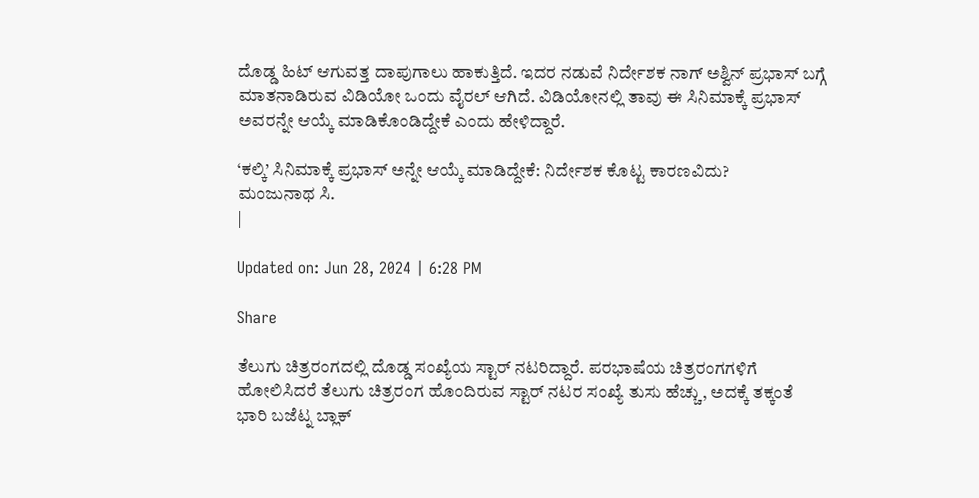ದೊಡ್ಡ ಹಿಟ್ ಆಗುವತ್ತ ದಾಪುಗಾಲು ಹಾಕುತ್ತಿದೆ. ಇದರ ನಡುವೆ ನಿರ್ದೇಶಕ ನಾಗ್ ಅಶ್ವಿನ್ ಪ್ರಭಾಸ್ ಬಗ್ಗೆ ಮಾತನಾಡಿರುವ ವಿಡಿಯೋ ಒಂದು ವೈರಲ್ ಆಗಿದೆ. ವಿಡಿಯೋನಲ್ಲಿ ತಾವು ಈ ಸಿನಿಮಾಕ್ಕೆ ಪ್ರಭಾಸ್ ಅವರನ್ನೇ ಆಯ್ಕೆ ಮಾಡಿಕೊಂಡಿದ್ದೇಕೆ ಎಂದು ಹೇಳಿದ್ದಾರೆ.

‘ಕಲ್ಕಿ’ ಸಿನಿಮಾಕ್ಕೆ ಪ್ರಭಾಸ್ ಅನ್ನೇ ಆಯ್ಕೆ ಮಾಡಿದ್ದೇಕೆ: ನಿರ್ದೇಶಕ ಕೊಟ್ಟ ಕಾರಣವಿದು?
ಮಂಜುನಾಥ ಸಿ.
|

Updated on: Jun 28, 2024 | 6:28 PM

Share

ತೆಲುಗು ಚಿತ್ರರಂಗದಲ್ಲಿ ದೊಡ್ಡ ಸಂಖ್ಯೆಯ ಸ್ಟಾರ್ ನಟರಿದ್ದಾರೆ. ಪರಭಾಷೆಯ ಚಿತ್ರರಂಗಗಳಿಗೆ ಹೋಲಿಸಿದರೆ ತೆಲುಗು ಚಿತ್ರರಂಗ ಹೊಂದಿರುವ ಸ್ಟಾರ್ ನಟರ ಸಂಖ್ಯೆ ತುಸು ಹೆಚ್ಚು, ಅದಕ್ಕೆ ತಕ್ಕಂತೆ ಭಾರಿ ಬಜೆಟ್ನ ಬ್ಲಾಕ್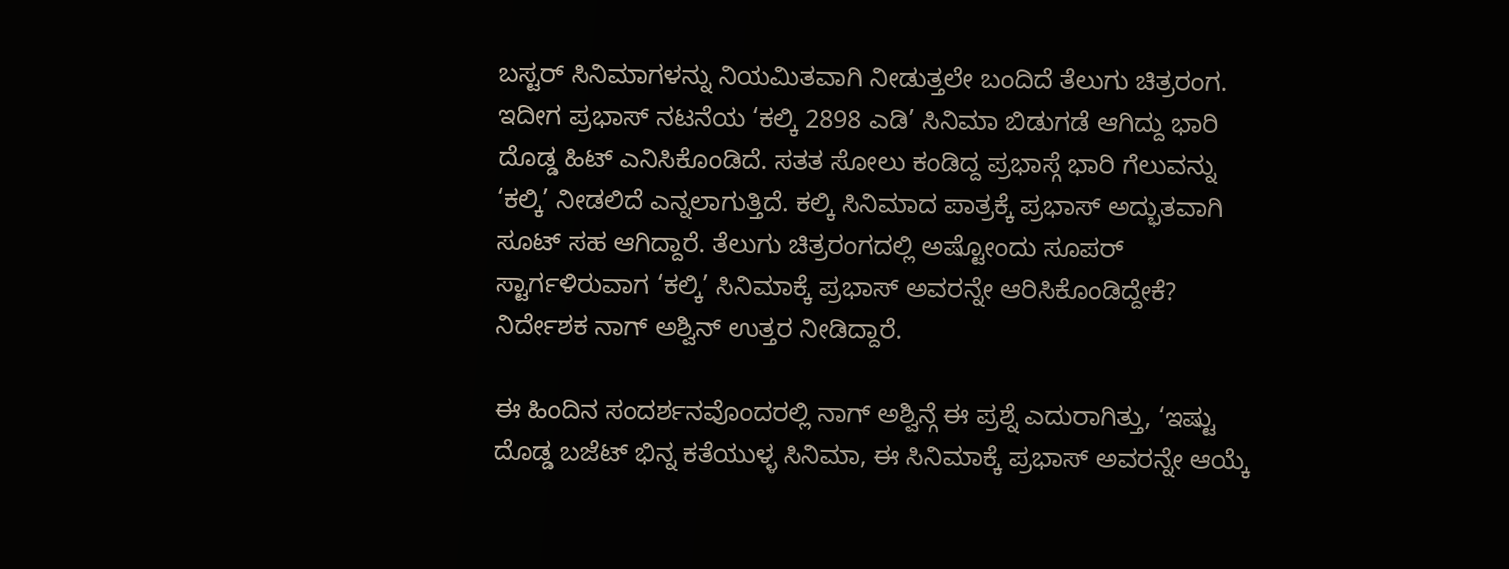ಬಸ್ಟರ್ ಸಿನಿಮಾಗಳನ್ನು ನಿಯಮಿತವಾಗಿ ನೀಡುತ್ತಲೇ ಬಂದಿದೆ ತೆಲುಗು ಚಿತ್ರರಂಗ. ಇದೀಗ ಪ್ರಭಾಸ್ ನಟನೆಯ ‘ಕಲ್ಕಿ 2898 ಎಡಿ’ ಸಿನಿಮಾ ಬಿಡುಗಡೆ ಆಗಿದ್ದು ಭಾರಿ ದೊಡ್ಡ ಹಿಟ್ ಎನಿಸಿಕೊಂಡಿದೆ. ಸತತ ಸೋಲು ಕಂಡಿದ್ದ ಪ್ರಭಾಸ್ಗೆ ಭಾರಿ ಗೆಲುವನ್ನು ‘ಕಲ್ಕಿ’ ನೀಡಲಿದೆ ಎನ್ನಲಾಗುತ್ತಿದೆ. ಕಲ್ಕಿ ಸಿನಿಮಾದ ಪಾತ್ರಕ್ಕೆ ಪ್ರಭಾಸ್ ಅದ್ಭುತವಾಗಿ ಸೂಟ್ ಸಹ ಆಗಿದ್ದಾರೆ. ತೆಲುಗು ಚಿತ್ರರಂಗದಲ್ಲಿ ಅಷ್ಟೋಂದು ಸೂಪರ್ ಸ್ಟಾರ್ಗಳಿರುವಾಗ ‘ಕಲ್ಕಿ’ ಸಿನಿಮಾಕ್ಕೆ ಪ್ರಭಾಸ್ ಅವರನ್ನೇ ಆರಿಸಿಕೊಂಡಿದ್ದೇಕೆ? ನಿರ್ದೇಶಕ ನಾಗ್ ಅಶ್ವಿನ್ ಉತ್ತರ ನೀಡಿದ್ದಾರೆ.

ಈ ಹಿಂದಿನ ಸಂದರ್ಶನವೊಂದರಲ್ಲಿ ನಾಗ್ ಅಶ್ವಿನ್ಗೆ ಈ ಪ್ರಶ್ನೆ ಎದುರಾಗಿತ್ತು, ‘ಇಷ್ಟು ದೊಡ್ಡ ಬಜೆಟ್ ಭಿನ್ನ ಕತೆಯುಳ್ಳ ಸಿನಿಮಾ, ಈ ಸಿನಿಮಾಕ್ಕೆ ಪ್ರಭಾಸ್ ಅವರನ್ನೇ ಆಯ್ಕೆ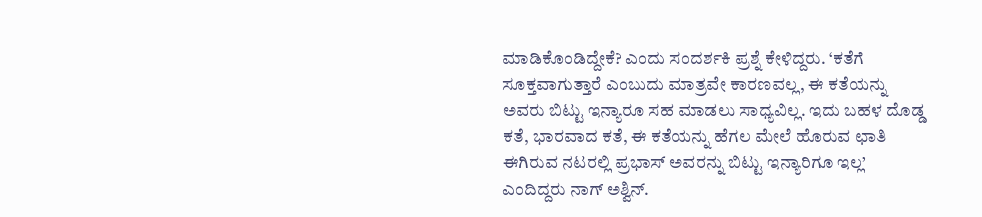ಮಾಡಿಕೊಂಡಿದ್ದೇಕೆ? ಎಂದು ಸಂದರ್ಶಕಿ ಪ್ರಶ್ನೆ ಕೇಳಿದ್ದರು. ‘ಕತೆಗೆ ಸೂಕ್ತವಾಗುತ್ತಾರೆ ಎಂಬುದು ಮಾತ್ರವೇ ಕಾರಣವಲ್ಲ, ಈ ಕತೆಯನ್ನು ಅವರು ಬಿಟ್ಟು ಇನ್ಯಾರೂ ಸಹ ಮಾಡಲು ಸಾಧ್ಯವಿಲ್ಲ. ಇದು ಬಹಳ ದೊಡ್ಡ ಕತೆ, ಭಾರವಾದ ಕತೆ, ಈ ಕತೆಯನ್ನು ಹೆಗಲ ಮೇಲೆ ಹೊರುವ ಛಾತಿ ಈಗಿರುವ ನಟರಲ್ಲಿ ಪ್ರಭಾಸ್ ಅವರನ್ನು ಬಿಟ್ಟು ಇನ್ಯಾರಿಗೂ ಇಲ್ಲ’ ಎಂದಿದ್ದರು ನಾಗ್ ಅಶ್ವಿನ್.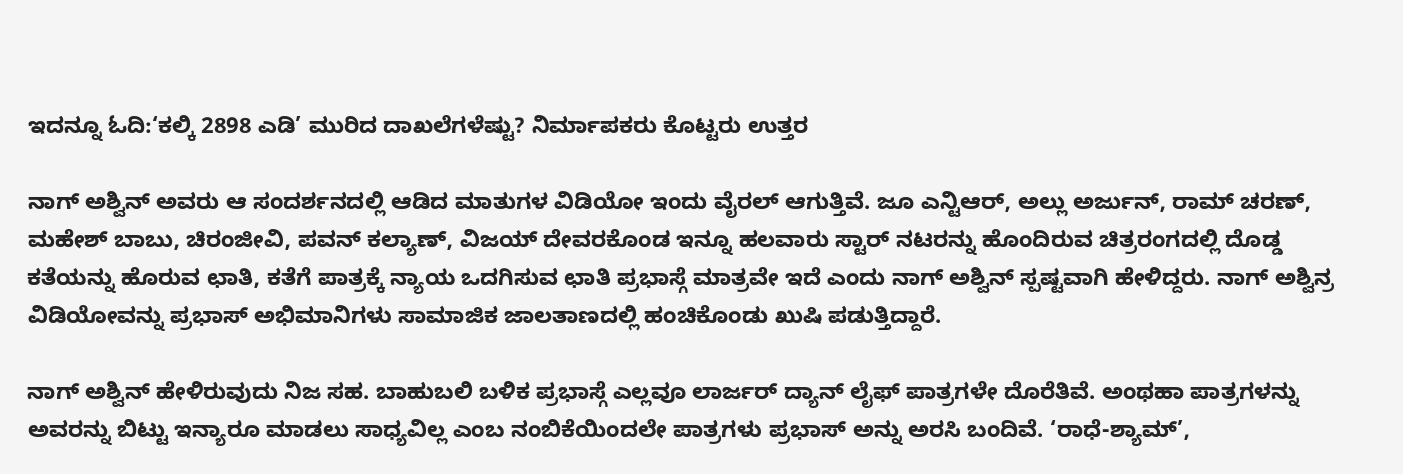ಇದನ್ನೂ ಓದಿ:‘ಕಲ್ಕಿ 2898 ಎಡಿ’ ಮುರಿದ ದಾಖಲೆಗಳೆಷ್ಟು? ನಿರ್ಮಾಪಕರು ಕೊಟ್ಟರು ಉತ್ತರ

ನಾಗ್ ಅಶ್ವಿನ್ ಅವರು ಆ ಸಂದರ್ಶನದಲ್ಲಿ ಆಡಿದ ಮಾತುಗಳ ವಿಡಿಯೋ ಇಂದು ವೈರಲ್ ಆಗುತ್ತಿವೆ. ಜೂ ಎನ್ಟಿಆರ್, ಅಲ್ಲು ಅರ್ಜುನ್, ರಾಮ್ ಚರಣ್, ಮಹೇಶ್ ಬಾಬು, ಚಿರಂಜೀವಿ, ಪವನ್ ಕಲ್ಯಾಣ್, ವಿಜಯ್ ದೇವರಕೊಂಡ ಇನ್ನೂ ಹಲವಾರು ಸ್ಟಾರ್ ನಟರನ್ನು ಹೊಂದಿರುವ ಚಿತ್ರರಂಗದಲ್ಲಿ ದೊಡ್ಡ ಕತೆಯನ್ನು ಹೊರುವ ಛಾತಿ, ಕತೆಗೆ ಪಾತ್ರಕ್ಕೆ ನ್ಯಾಯ ಒದಗಿಸುವ ಛಾತಿ ಪ್ರಭಾಸ್ಗೆ ಮಾತ್ರವೇ ಇದೆ ಎಂದು ನಾಗ್ ಅಶ್ವಿನ್ ಸ್ಪಷ್ಟವಾಗಿ ಹೇಳಿದ್ದರು. ನಾಗ್ ಅಶ್ವಿನ್ರ ವಿಡಿಯೋವನ್ನು ಪ್ರಭಾಸ್ ಅಭಿಮಾನಿಗಳು ಸಾಮಾಜಿಕ ಜಾಲತಾಣದಲ್ಲಿ ಹಂಚಿಕೊಂಡು ಖುಷಿ ಪಡುತ್ತಿದ್ದಾರೆ.

ನಾಗ್ ಅಶ್ವಿನ್ ಹೇಳಿರುವುದು ನಿಜ ಸಹ. ಬಾಹುಬಲಿ ಬಳಿಕ ಪ್ರಭಾಸ್ಗೆ ಎಲ್ಲವೂ ಲಾರ್ಜರ್ ದ್ಯಾನ್ ಲೈಫ್ ಪಾತ್ರಗಳೇ ದೊರೆತಿವೆ. ಅಂಥಹಾ ಪಾತ್ರಗಳನ್ನು ಅವರನ್ನು ಬಿಟ್ಟು ಇನ್ಯಾರೂ ಮಾಡಲು ಸಾಧ್ಯವಿಲ್ಲ ಎಂಬ ನಂಬಿಕೆಯಿಂದಲೇ ಪಾತ್ರಗಳು ಪ್ರಭಾಸ್ ಅನ್ನು ಅರಸಿ ಬಂದಿವೆ. ‘ರಾಧೆ-ಶ್ಯಾಮ್’,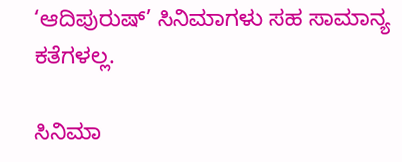‘ಆದಿಪುರುಷ್’ ಸಿನಿಮಾಗಳು ಸಹ ಸಾಮಾನ್ಯ ಕತೆಗಳಲ್ಲ.

ಸಿನಿಮಾ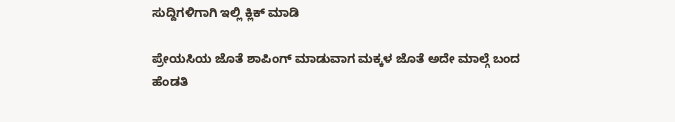ಸುದ್ದಿಗಳಿಗಾಗಿ ಇಲ್ಲಿ ಕ್ಲಿಕ್ ಮಾಡಿ

ಪ್ರೇಯಸಿಯ ಜೊತೆ ಶಾಪಿಂಗ್ ಮಾಡುವಾಗ ಮಕ್ಕಳ ಜೊತೆ ಅದೇ ಮಾಲ್ಗೆ ಬಂದ ಹೆಂಡತಿ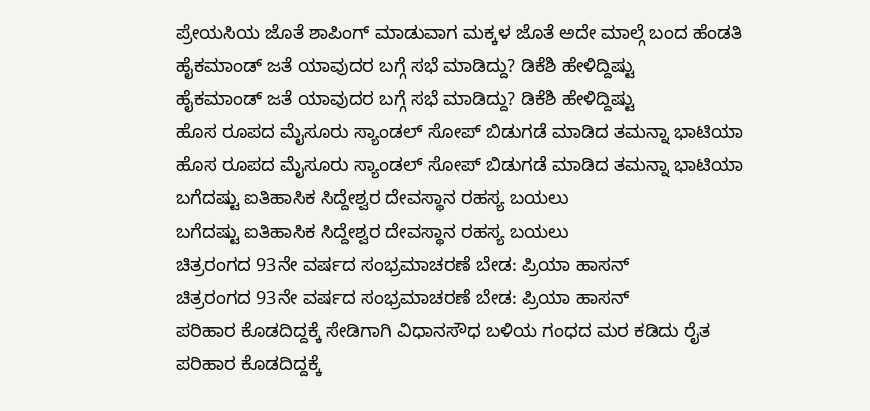ಪ್ರೇಯಸಿಯ ಜೊತೆ ಶಾಪಿಂಗ್ ಮಾಡುವಾಗ ಮಕ್ಕಳ ಜೊತೆ ಅದೇ ಮಾಲ್ಗೆ ಬಂದ ಹೆಂಡತಿ
ಹೈಕಮಾಂಡ್ ಜತೆ ಯಾವುದರ ಬಗ್ಗೆ ಸಭೆ ಮಾಡಿದ್ದು? ಡಿಕೆಶಿ ಹೇಳಿದ್ದಿಷ್ಟು
ಹೈಕಮಾಂಡ್ ಜತೆ ಯಾವುದರ ಬಗ್ಗೆ ಸಭೆ ಮಾಡಿದ್ದು? ಡಿಕೆಶಿ ಹೇಳಿದ್ದಿಷ್ಟು
ಹೊಸ ರೂಪದ ಮೈಸೂರು ಸ್ಯಾಂಡಲ್ ಸೋಪ್ ಬಿಡುಗಡೆ ಮಾಡಿದ ತಮನ್ನಾ ಭಾಟಿಯಾ
ಹೊಸ ರೂಪದ ಮೈಸೂರು ಸ್ಯಾಂಡಲ್ ಸೋಪ್ ಬಿಡುಗಡೆ ಮಾಡಿದ ತಮನ್ನಾ ಭಾಟಿಯಾ
ಬಗೆದಷ್ಟು ಐತಿಹಾಸಿಕ ಸಿದ್ದೇಶ್ವರ ದೇವಸ್ಥಾನ ರಹಸ್ಯ ಬಯಲು
ಬಗೆದಷ್ಟು ಐತಿಹಾಸಿಕ ಸಿದ್ದೇಶ್ವರ ದೇವಸ್ಥಾನ ರಹಸ್ಯ ಬಯಲು
ಚಿತ್ರರಂಗದ 93ನೇ ವರ್ಷದ ಸಂಭ್ರಮಾಚರಣೆ ಬೇಡ: ಪ್ರಿಯಾ ಹಾಸನ್
ಚಿತ್ರರಂಗದ 93ನೇ ವರ್ಷದ ಸಂಭ್ರಮಾಚರಣೆ ಬೇಡ: ಪ್ರಿಯಾ ಹಾಸನ್
ಪರಿಹಾರ ಕೊಡದಿದ್ದಕ್ಕೆ ಸೇಡಿಗಾಗಿ ವಿಧಾನಸೌಧ ಬಳಿಯ ಗಂಧದ ಮರ ಕಡಿದು ರೈತ
ಪರಿಹಾರ ಕೊಡದಿದ್ದಕ್ಕೆ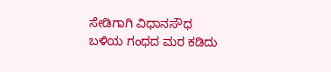ಸೇಡಿಗಾಗಿ ವಿಧಾನಸೌಧ ಬಳಿಯ ಗಂಧದ ಮರ ಕಡಿದು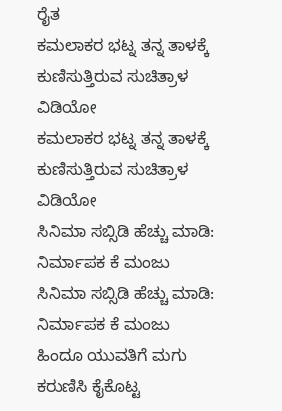ರೈತ
ಕಮಲಾಕರ ಭಟ್ನ ತನ್ನ ತಾಳಕ್ಕೆ ಕುಣಿಸುತ್ತಿರುವ ಸುಚಿತ್ರಾಳ ವಿಡಿಯೋ
ಕಮಲಾಕರ ಭಟ್ನ ತನ್ನ ತಾಳಕ್ಕೆ ಕುಣಿಸುತ್ತಿರುವ ಸುಚಿತ್ರಾಳ ವಿಡಿಯೋ
ಸಿನಿಮಾ ಸಬ್ಸಿಡಿ ಹೆಚ್ಚು ಮಾಡಿ: ನಿರ್ಮಾಪಕ ಕೆ ಮಂಜು
ಸಿನಿಮಾ ಸಬ್ಸಿಡಿ ಹೆಚ್ಚು ಮಾಡಿ: ನಿರ್ಮಾಪಕ ಕೆ ಮಂಜು
ಹಿಂದೂ ಯುವತಿಗೆ ಮಗು ಕರುಣಿಸಿ ಕೈಕೊಟ್ಟ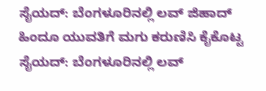ಸೈಯದ್: ಬೆಂಗಳೂರಿನಲ್ಲಿ ಲವ್ ಜಿಹಾದ್
ಹಿಂದೂ ಯುವತಿಗೆ ಮಗು ಕರುಣಿಸಿ ಕೈಕೊಟ್ಟ ಸೈಯದ್: ಬೆಂಗಳೂರಿನಲ್ಲಿ ಲವ್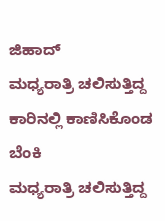ಜಿಹಾದ್
ಮಧ್ಯರಾತ್ರಿ ಚಲಿಸುತ್ತಿದ್ದ ಕಾರಿನಲ್ಲಿ ಕಾಣಿಸಿಕೊಂಡ ಬೆಂಕಿ
ಮಧ್ಯರಾತ್ರಿ ಚಲಿಸುತ್ತಿದ್ದ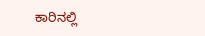ಕಾರಿನಲ್ಲಿ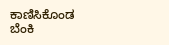ಕಾಣಿಸಿಕೊಂಡ ಬೆಂಕಿ